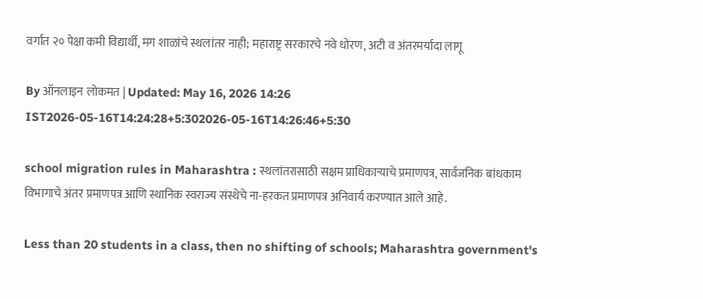वर्गात २० पेक्षा कमी विद्यार्थी, मग शाळांचे स्थलांतर नाही; महाराष्ट्र सरकारचे नवे धोरण, अटी व अंतरमर्यादा लागू

By ऑनलाइन लोकमत | Updated: May 16, 2026 14:26 IST2026-05-16T14:24:28+5:302026-05-16T14:26:46+5:30

school migration rules in Maharashtra : स्थलांतरासाठी सक्षम प्राधिकाऱ्याचे प्रमाणपत्र, सार्वजनिक बांधकाम विभागाचे अंतर प्रमाणपत्र आणि स्थानिक स्वराज्य संस्थेचे ना-हरकत प्रमाणपत्र अनिवार्य करण्यात आले आहे.

Less than 20 students in a class, then no shifting of schools; Maharashtra government's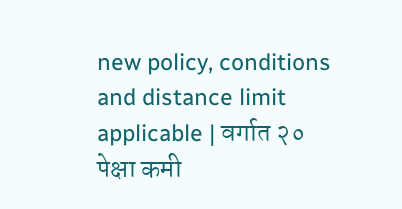new policy, conditions and distance limit applicable | वर्गात २० पेक्षा कमी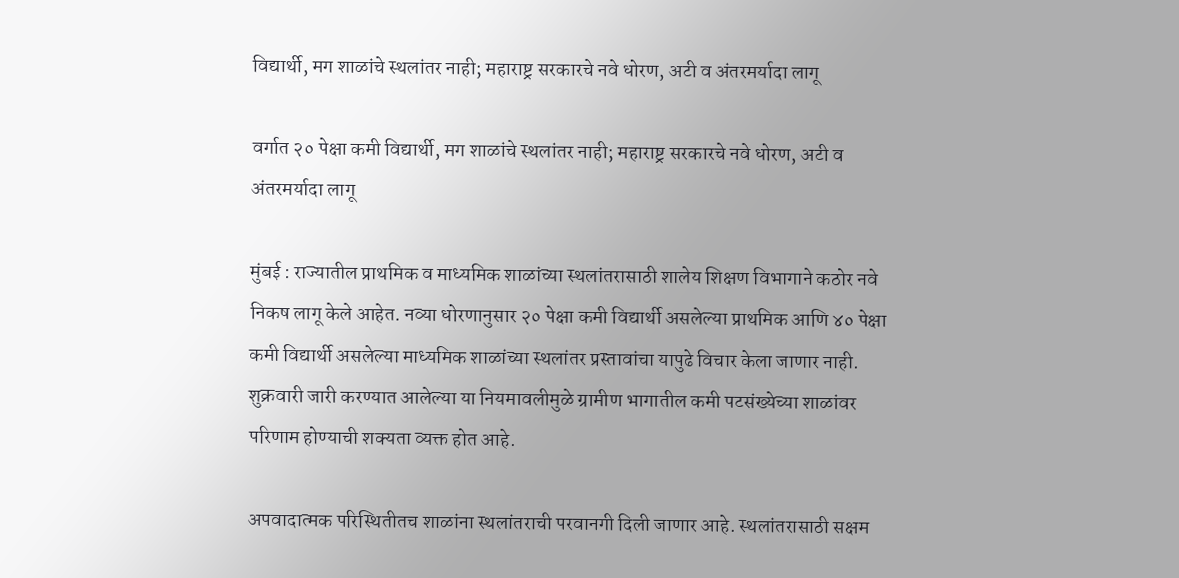विद्यार्थी, मग शाळांचे स्थलांतर नाही; महाराष्ट्र सरकारचे नवे धोरण, अटी व अंतरमर्यादा लागू

वर्गात २० पेक्षा कमी विद्यार्थी, मग शाळांचे स्थलांतर नाही; महाराष्ट्र सरकारचे नवे धोरण, अटी व अंतरमर्यादा लागू

मुंबई : राज्यातील प्राथमिक व माध्यमिक शाळांच्या स्थलांतरासाठी शालेय शिक्षण विभागाने कठोर नवे निकष लागू केले आहेत. नव्या धोरणानुसार २० पेक्षा कमी विद्यार्थी असलेल्या प्राथमिक आणि ४० पेक्षा कमी विद्यार्थी असलेल्या माध्यमिक शाळांच्या स्थलांतर प्रस्तावांचा यापुढे विचार केला जाणार नाही. शुक्रवारी जारी करण्यात आलेल्या या नियमावलीमुळे ग्रामीण भागातील कमी पटसंख्येच्या शाळांवर परिणाम होण्याची शक्यता व्यक्त होत आहे.

अपवादात्मक परिस्थितीतच शाळांना स्थलांतराची परवानगी दिली जाणार आहे. स्थलांतरासाठी सक्षम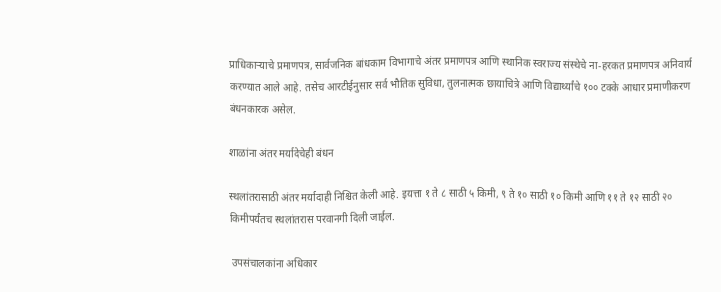प्राधिकाऱ्याचे प्रमाणपत्र, सार्वजनिक बांधकाम विभागाचे अंतर प्रमाणपत्र आणि स्थानिक स्वराज्य संस्थेचे ना-हरकत प्रमाणपत्र अनिवार्य करण्यात आले आहे. तसेच आरटीईनुसार सर्व भौतिक सुविधा, तुलनात्मक छायाचित्रे आणि विद्यार्थ्यांचे १०० टक्के आधार प्रमाणीकरण बंधनकारक असेल.

शाळांना अंतर मर्यादेचेही बंधन

स्थलांतरासाठी अंतर मर्यादाही निश्चित केली आहे. इयत्ता १ ते ८ साठी ५ किमी, ९ ते १० साठी १० किमी आणि ११ ते १२ साठी २० किमीपर्यंतच स्थलांतरास परवानगी दिली जाईल.

 उपसंचालकांना अधिकार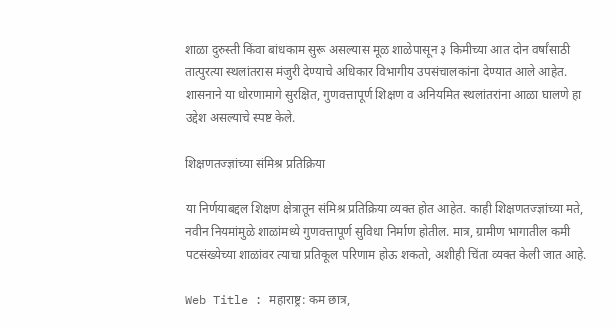शाळा दुरुस्ती किंवा बांधकाम सुरू असल्यास मूळ शाळेपासून ३ किमीच्या आत दोन वर्षांसाठी तात्पुरत्या स्थलांतरास मंजुरी देण्याचे अधिकार विभागीय उपसंचालकांना देण्यात आले आहेत. शासनाने या धोरणामागे सुरक्षित, गुणवत्तापूर्ण शिक्षण व अनियमित स्थलांतरांना आळा घालणे हा उद्देश असल्याचे स्पष्ट केले.

शिक्षणतज्ज्ञांच्या संमिश्र प्रतिक्रिया

या निर्णयाबद्दल शिक्षण क्षेत्रातून संमिश्र प्रतिक्रिया व्यक्त होत आहेत. काही शिक्षणतज्ज्ञांच्या मते, नवीन नियमांमुळे शाळांमध्ये गुणवत्तापूर्ण सुविधा निर्माण होतील. मात्र, ग्रामीण भागातील कमी पटसंख्येच्या शाळांवर त्याचा प्रतिकूल परिणाम होऊ शकतो, अशीही चिंता व्यक्त केली जात आहे.

Web Title : महाराष्ट्र: कम छात्र,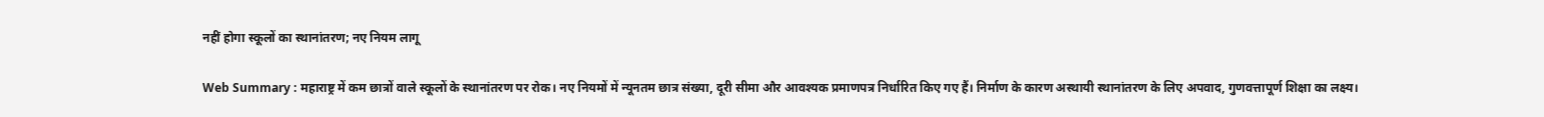नहीं होगा स्कूलों का स्थानांतरण; नए नियम लागू

Web Summary : महाराष्ट्र में कम छात्रों वाले स्कूलों के स्थानांतरण पर रोक। नए नियमों में न्यूनतम छात्र संख्या, दूरी सीमा और आवश्यक प्रमाणपत्र निर्धारित किए गए हैं। निर्माण के कारण अस्थायी स्थानांतरण के लिए अपवाद, गुणवत्तापूर्ण शिक्षा का लक्ष्य।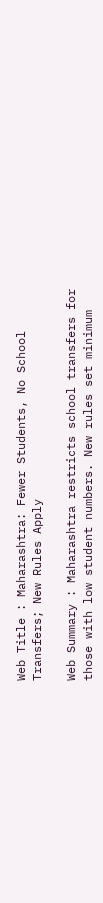Web Title : Maharashtra: Fewer Students, No School Transfers; New Rules Apply

Web Summary : Maharashtra restricts school transfers for those with low student numbers. New rules set minimum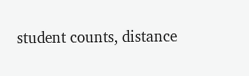student counts, distance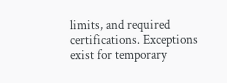limits, and required certifications. Exceptions exist for temporary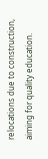relocations due to construction, aiming for quality education.